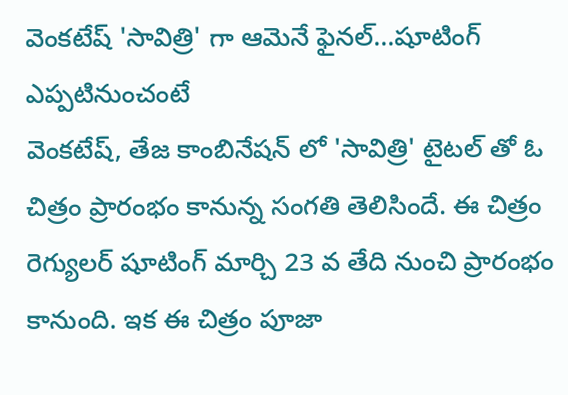వెంకటేష్ 'సావిత్రి' గా ఆమెనే ఫైనల్...షూటింగ్ ఎప్పటినుంచంటే
వెంకటేష్, తేజ కాంబినేషన్ లో 'సావిత్రి' టైటల్ తో ఓ చిత్రం ప్రారంభం కానున్న సంగతి తెలిసిందే. ఈ చిత్రం రెగ్యులర్ షూటింగ్ మార్చి 23 వ తేది నుంచి ప్రారంభం కానుంది. ఇక ఈ చిత్రం పూజా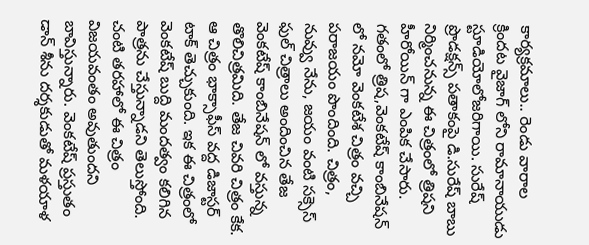కార్యక్రమాలు.. రెండు వారాల క్రిందట వైజాగ్ లోని రామానాయుడు స్టూడియోలోజరిగాయి. సురేష్ ప్రొడక్షన్స్ పతాకంపై డి.సురేష్ బాబు నిర్మించనున్న ఈ చిత్రంలో త్రిషని హీరోయిన్ గా ఎంపిక చేసారు. గతంలో త్రిష,వెంకటేష్ కాంబినేషన్ లో నమో వెంకటేశ చిత్రం వచ్చి పరాజయం పొందింది. చిత్రం, నువ్వు నేను, జయం వంటి సక్సెస్ ఫుల్ చిత్రాలు అందించిన తేజ వెంకటేష్ కాంబినేషన్ లో వస్తున్న తొలిచిత్రమిది. తేజ చివరి చిత్రం కేక. ఆ చిత్రం భాక్సాఫీస్ వద్ద డిజాస్టర్ టాక్ తెచ్చుకుంది. ఇక ఈ చిత్రంలో వెంకటేష్ బుద్ది మందత్వం కలిగిన పాత్రను చేస్తున్నాడని తెలుస్తోంది. చంటి తరహాలో ఈ చిత్రం విజయవంతం అవుతుందని బావిస్తున్నారు. వెంకటేష్ ప్రస్తుతం డాన్ శీను దర్శకుడుతో మళయాళ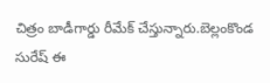చిత్రం బాడీగార్డు రీమేక్ చేస్తున్నారు.బెల్లంకొండ సురేష్ ఈ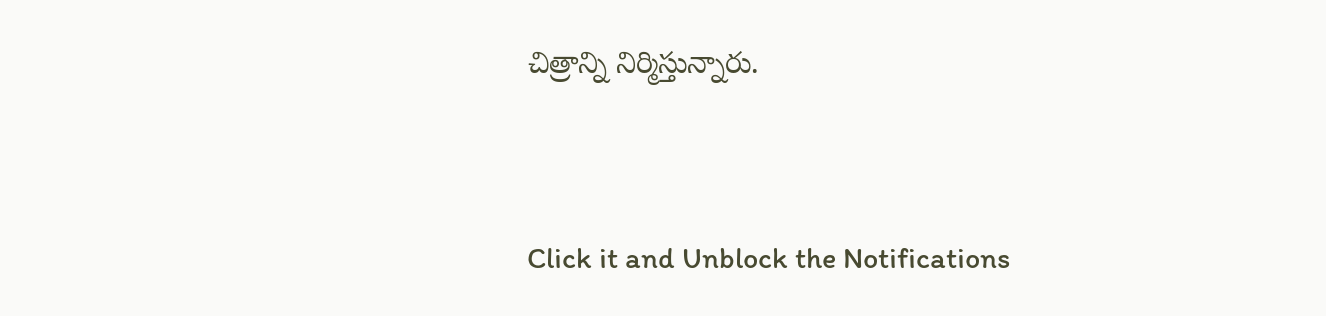చిత్రాన్ని నిర్మిస్తున్నారు.


Click it and Unblock the Notifications